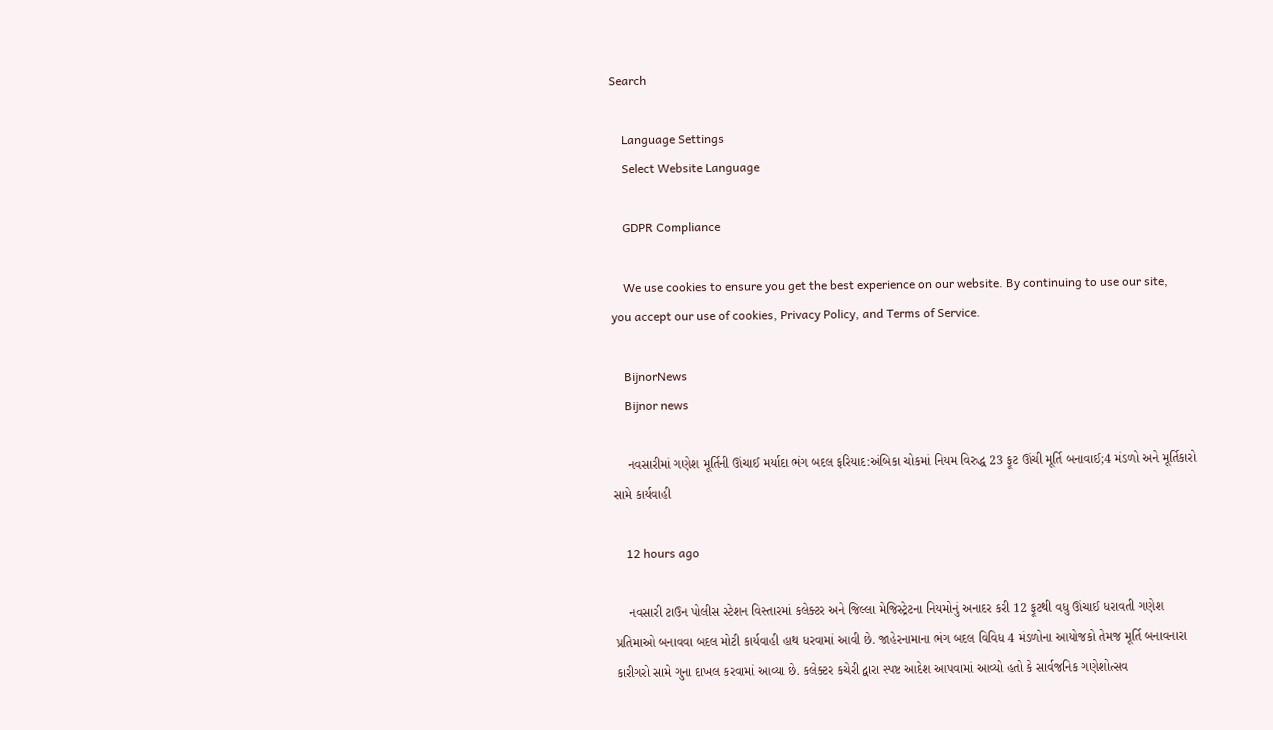Search

    Language Settings
    Select Website Language

    GDPR Compliance

    We use cookies to ensure you get the best experience on our website. By continuing to use our site, you accept our use of cookies, Privacy Policy, and Terms of Service.

    BijnorNews
    Bijnor news

    નવસારીમાં ગણેશ મૂર્તિની ઊંચાઈ મર્યાદા ભંગ બદલ ફરિયાદ:અંબિકા ચોકમાં નિયમ વિરુદ્ધ 23 ફૂટ ઊંચી મૂર્તિ બનાવાઈ;4 મંડળો અને મૂર્તિકારો સામે કાર્યવાહી

    12 hours ago

    નવસારી ટાઉન પોલીસ સ્ટેશન વિસ્તારમાં કલેક્ટર અને જિલ્લા મેજિસ્ટ્રેટના નિયમોનું અનાદર કરી 12 ફૂટથી વધુ ઊંચાઈ ધરાવતી ગણેશ પ્રતિમાઓ બનાવવા બદલ મોટી કાર્યવાહી હાથ ધરવામાં આવી છે. જાહેરનામાના ભંગ બદલ વિવિધ 4 મંડળોના આયોજકો તેમજ મૂર્તિ બનાવનારા કારીગરો સામે ગુના દાખલ કરવામાં આવ્યા છે. કલેક્ટર કચેરી દ્વારા સ્પષ્ટ આદેશ આપવામાં આવ્યો હતો કે સાર્વજનિક ગણેશોત્સવ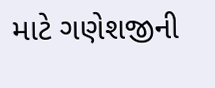માટે ગણેશજીની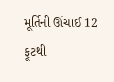મૂર્તિની ઊંચાઈ 12 ફૂટથી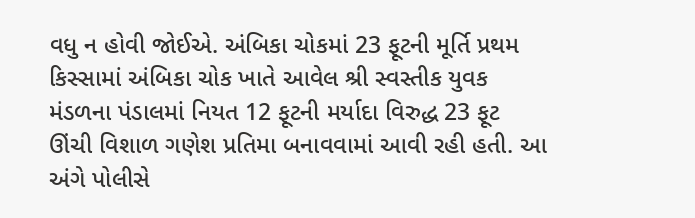વધુ ન હોવી જોઈએ. અંબિકા ચોકમાં 23 ફૂટની મૂર્તિ પ્રથમ કિસ્સામાં અંબિકા ચોક ખાતે આવેલ શ્રી સ્વસ્તીક યુવક મંડળના પંડાલમાં નિયત 12 ફૂટની મર્યાદા વિરુદ્ધ 23 ફૂટ ઊંચી વિશાળ ગણેશ પ્રતિમા બનાવવામાં આવી રહી હતી. આ અંગે પોલીસે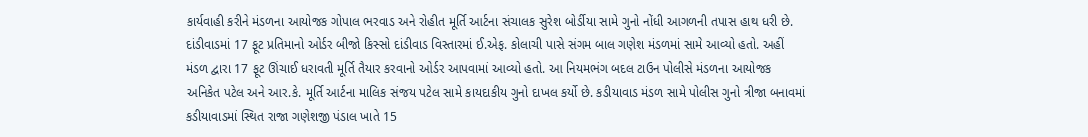કાર્યવાહી કરીને મંડળના આયોજક ગોપાલ ભરવાડ અને રોહીત મૂર્તિ આર્ટના સંચાલક સુરેશ બોર્ડીયા સામે ગુનો નોંધી આગળની તપાસ હાથ ધરી છે. દાંડીવાડમાં 17 ફૂટ પ્રતિમાનો ઓર્ડર બીજો કિસ્સો દાંડીવાડ વિસ્તારમાં ઈ.એફ. કોલાચી પાસે સંગમ બાલ ગણેશ મંડળમાં સામે આવ્યો હતો. અહીં મંડળ દ્વારા 17 ફૂટ ઊંચાઈ ધરાવતી મૂર્તિ તૈયાર કરવાનો ઓર્ડર આપવામાં આવ્યો હતો. આ નિયમભંગ બદલ ટાઉન પોલીસે મંડળના આયોજક અનિકેત પટેલ અને આર.કે. મૂર્તિ આર્ટના માલિક સંજય પટેલ સામે કાયદાકીય ગુનો દાખલ કર્યો છે. કડીયાવાડ મંડળ સામે પોલીસ ગુનો ત્રીજા બનાવમાં કડીયાવાડમાં સ્થિત રાજા ગણેશજી પંડાલ ખાતે 15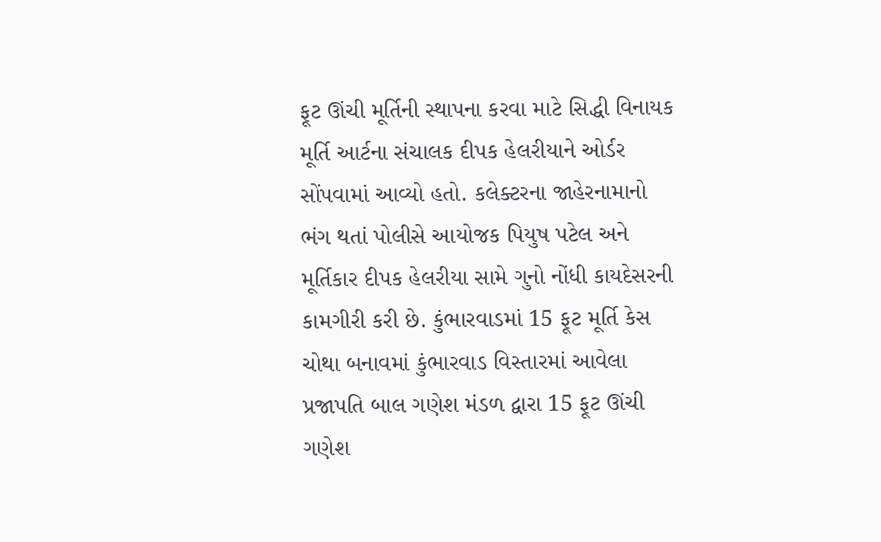ફૂટ ઊંચી મૂર્તિની સ્થાપના કરવા માટે સિદ્ધી વિનાયક મૂર્તિ આર્ટના સંચાલક દીપક હેલરીયાને ઓર્ડર સોંપવામાં આવ્યો હતો. કલેક્ટરના જાહેરનામાનો ભંગ થતાં પોલીસે આયોજક પિયુષ પટેલ અને મૂર્તિકાર દીપક હેલરીયા સામે ગુનો નોંધી કાયદેસરની કામગીરી કરી છે. કુંભારવાડમાં 15 ફૂટ મૂર્તિ કેસ ચોથા બનાવમાં કુંભારવાડ વિસ્તારમાં આવેલા પ્રજાપતિ બાલ ગણેશ મંડળ દ્વારા 15 ફૂટ ઊંચી ગણેશ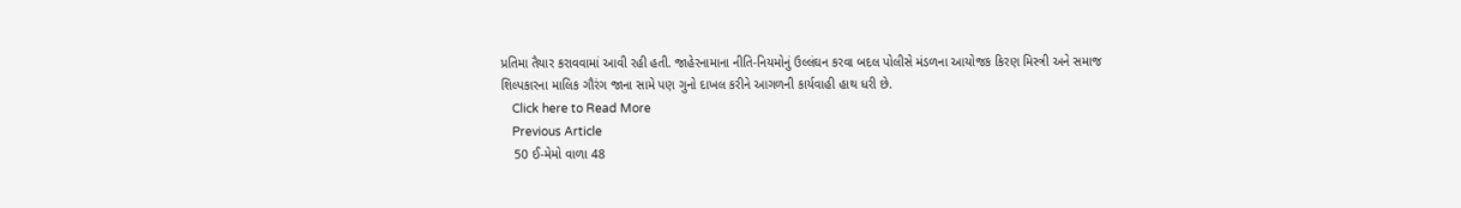પ્રતિમા તૈયાર કરાવવામાં આવી રહી હતી. જાહેરનામાના નીતિ-નિયમોનું ઉલ્લંઘન કરવા બદલ પોલીસે મંડળના આયોજક કિરણ મિસ્ત્રી અને સમાજ શિલ્પકારના માલિક ગૌરંગ જાના સામે પણ ગુનો દાખલ કરીને આગળની કાર્યવાહી હાથ ધરી છે.
    Click here to Read More
    Previous Article
    50 ઈ-મેમો વાળા 48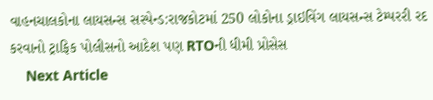વાહનચાલકોના લાયસન્સ સસ્પેન્ડ:રાજકોટમાં 250 લોકોના ડ્રાઇવિંગ લાયસન્સ ટેમ્પરરી રદ કરવાનો ટ્રાફિક પોલીસનો આદેશ પણ RTOની ધીમી પ્રોસેસ
    Next Article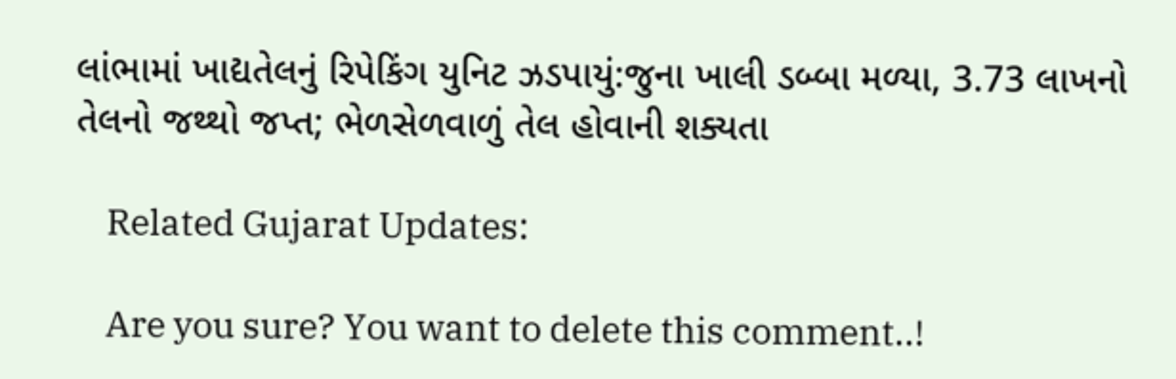લાંભામાં ખાદ્યતેલનું રિપેકિંગ યુનિટ ઝડપાયું:જુના ખાલી ડબ્બા મળ્યા, 3.73 લાખનો તેલનો જથ્થો જપ્ત; ભેળસેળવાળું તેલ હોવાની શક્યતા

    Related Gujarat Updates:

    Are you sure? You want to delete this comment..!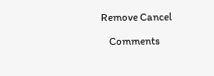Remove Cancel

    Comments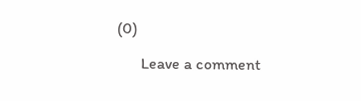(0)

      Leave a comment